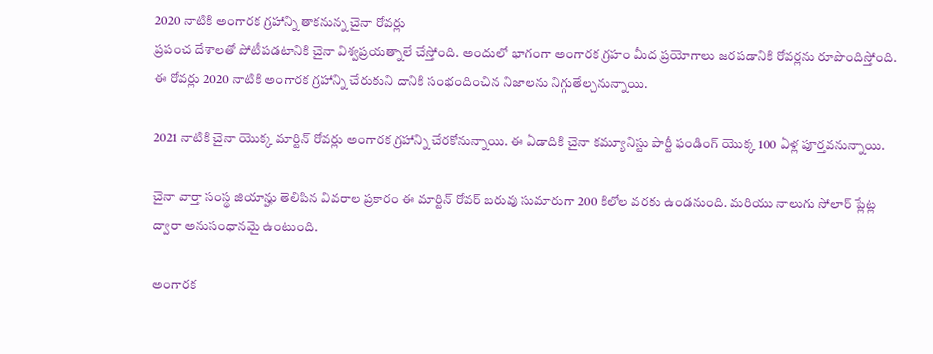2020 నాటికి అంగారక గ్రహాన్ని తాకనున్న చైనా రోవర్లు
ప్రపంచ దేశాలతో పోటీపడటానికి చైనా విశ్వప్రయత్నాలే చేస్తోంది. అందులో భాగంగా అంగారక గ్రహం మీద ప్రయోగాలు జరపడానికి రోవర్లను రూపొందిస్తోంది. ఈ రోవర్లు 2020 నాటికి అంగారక గ్రహాన్ని చేరుకుని దానికి సంభందించిన నిజాలను నిగ్గుతేల్చనున్నాయి.

2021 నాటికి చైనా యొక్క మార్టిన్ రోవర్లు అంగారక గ్రహాన్ని చేరకోనున్నాయి. ఈ ఏడాదికి చైనా కమ్యూనిస్టు పార్టీ ఫండింగ్ యొక్క 100 ఏళ్ల పూర్తవనున్నాయి.

చైనా వార్తా సంస్థ జియాన్హు తెలిపిన వివరాల ప్రకారం ఈ మార్టిన్ రోవర్ బరువు సుమారుగా 200 కిలోల వరకు ఉండనుంది. మరియు నాలుగు సోలార్ ప్లేట్ల ద్వారా అనుసంధానమై ఉంటుంది.

అంగారక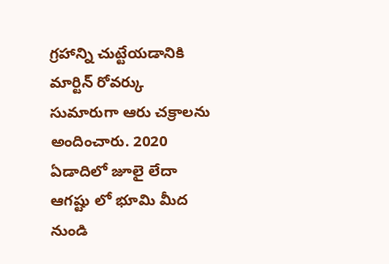గ్రహాన్ని చుట్టేయడానికి మార్టిన్ రోవర్కు సుమారుగా ఆరు చక్రాలను అందించారు. 2020 ఏడాదిలో జూలై లేదా ఆగష్టు లో భూమి మీద నుండి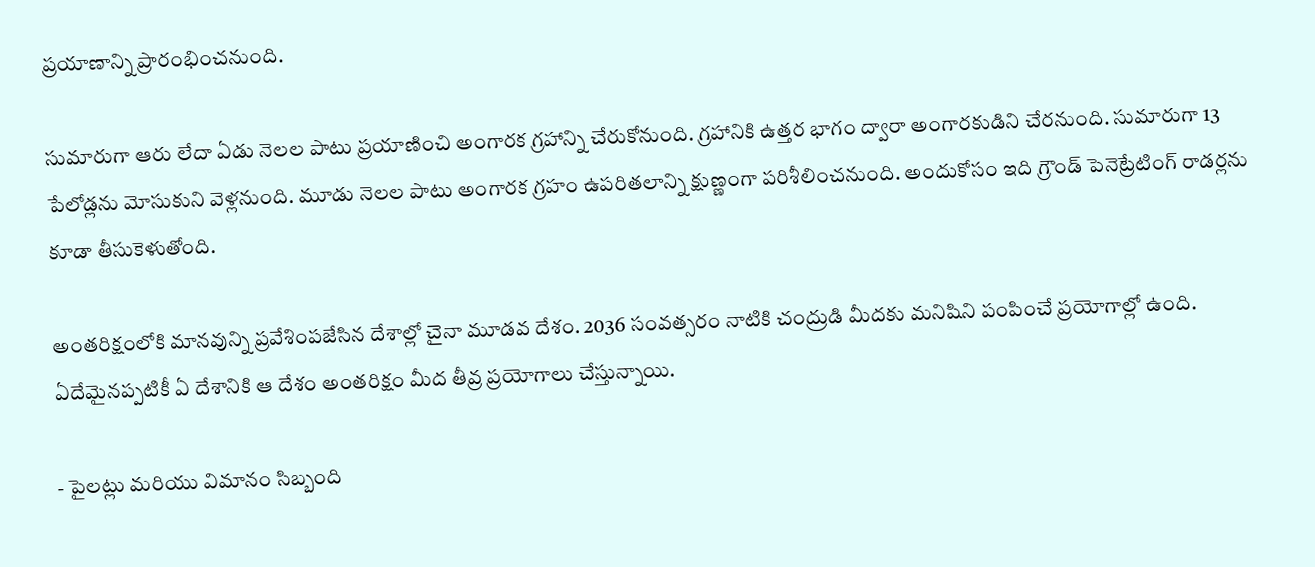ప్రయాణాన్ని ప్రారంభించనుంది.

సుమారుగా ఆరు లేదా ఏడు నెలల పాటు ప్రయాణించి అంగారక గ్రహాన్ని చేరుకోనుంది. గ్రహానికి ఉత్తర భాగం ద్వారా అంగారకుడిని చేరనుంది. సుమారుగా 13 పేలోడ్లను మోసుకుని వెళ్లనుంది. మూడు నెలల పాటు అంగారక గ్రహం ఉపరితలాన్ని క్షుణ్ణంగా పరిశీలించనుంది. అందుకోసం ఇది గ్రౌండ్ పెనెట్రేటింగ్ రాడర్లను కూడా తీసుకెళుతోంది.

అంతరిక్షంలోకి మానవున్ని ప్రవేశింపజేసిన దేశాల్లో చైనా మూడవ దేశం. 2036 సంవత్సరం నాటికి చంద్రుడి మీదకు మనిషిని పంపించే ప్రయోగాల్లో ఉంది. ఏదేమైనప్పటికీ ఏ దేశానికి ఆ దేశం అంతరిక్షం మీద తీవ్ర ప్రయోగాలు చేస్తున్నాయి.

- పైలట్లు మరియు విమానం సిబ్బంది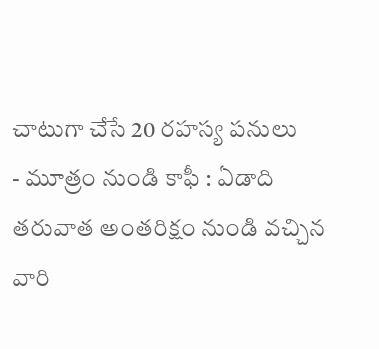చాటుగా చేసే 20 రహస్య పనులు
- మూత్రం నుండి కాఫీ : ఏడాది తరువాత అంతరిక్షం నుండి వచ్చిన వారి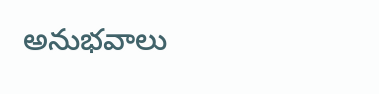అనుభవాలు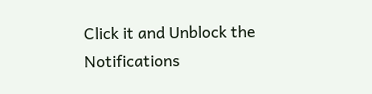Click it and Unblock the Notifications